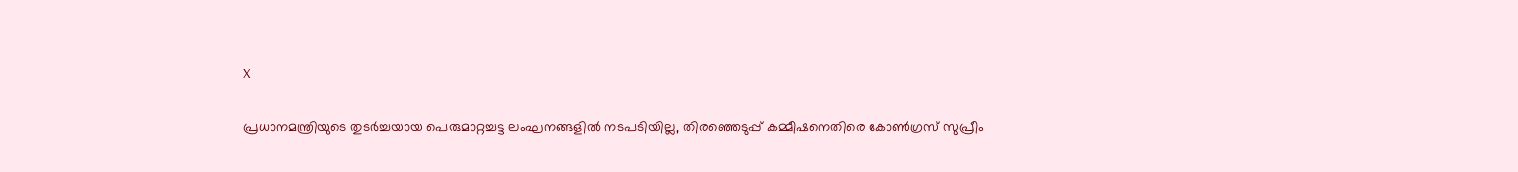X

പ്രധാനമന്ത്രിയുടെ തുടര്‍ച്ചയായ പെരുമാറ്റച്ചട്ട ലംഘനങ്ങളില്‍ നടപടിയില്ല, തിരഞ്ഞെടുപ്പ് കമ്മീഷനെതിരെ കോണ്‍ഗ്രസ് സുപ്രീം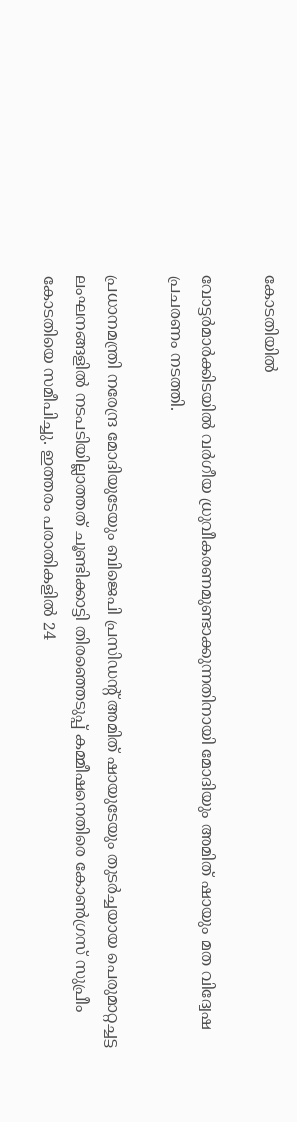കോടതിയില്‍

വോട്ടര്‍മാര്‍ക്കിടയില്‍ വര്‍ഗീയ ധ്രുവീകരണമുണ്ടാക്കുന്നതിനായി മോദിയും അമിത് ഷായും മത വിദ്വേഷ പ്രചരണം നടത്തി.

പ്രധാനമന്ത്രി നരേന്ദ്ര മോദിയുടേയും ബിജെപി പ്രസിഡന്റ് അമിത് ഷായുടേയും തുടര്‍ച്ചയായ പെരുമാറ്റച്ചട്ട ലംഘനങ്ങളില്‍ നടപടിയില്ലാത്തത് ചൂണ്ടിക്കാട്ടി തിരഞ്ഞെടുപ്പ് കമ്മീഷനെതിരെ കോണ്‍ഗ്രസ് സുപ്രീം കോടതിയെ സമീപിച്ചു. ഇത്തരം പരാതികളില്‍ 24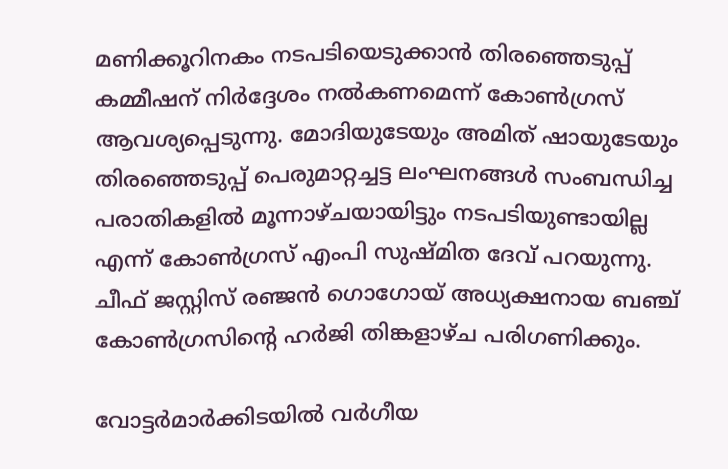മണിക്കൂറിനകം നടപടിയെടുക്കാന്‍ തിരഞ്ഞെടുപ്പ് കമ്മീഷന് നിര്‍ദ്ദേശം നല്‍കണമെന്ന് കോണ്‍ഗ്രസ് ആവശ്യപ്പെടുന്നു. മോദിയുടേയും അമിത് ഷായുടേയും തിരഞ്ഞെടുപ്പ് പെരുമാറ്റച്ചട്ട ലംഘനങ്ങള്‍ സംബന്ധിച്ച പരാതികളില്‍ മൂന്നാഴ്ചയായിട്ടും നടപടിയുണ്ടായില്ല എന്ന് കോണ്‍ഗ്രസ് എംപി സുഷ്മിത ദേവ് പറയുന്നു. ചീഫ് ജസ്റ്റിസ് രഞ്ജന്‍ ഗൊഗോയ് അധ്യക്ഷനായ ബഞ്ച് കോണ്‍ഗ്രസിന്റെ ഹര്‍ജി തിങ്കളാഴ്ച പരിഗണിക്കും.

വോട്ടര്‍മാര്‍ക്കിടയില്‍ വര്‍ഗീയ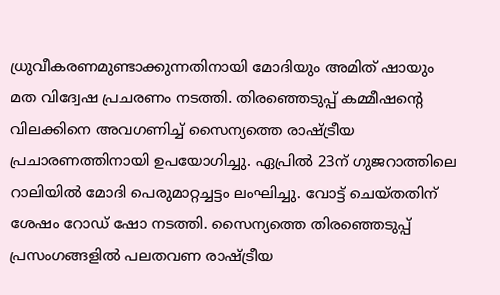ധ്രുവീകരണമുണ്ടാക്കുന്നതിനായി മോദിയും അമിത് ഷായും മത വിദ്വേഷ പ്രചരണം നടത്തി. തിരഞ്ഞെടുപ്പ് കമ്മീഷന്റെ വിലക്കിനെ അവഗണിച്ച് സൈന്യത്തെ രാഷ്ട്രീയ പ്രചാരണത്തിനായി ഉപയോഗിച്ചു. ഏപ്രില്‍ 23ന് ഗുജറാത്തിലെ റാലിയില്‍ മോദി പെരുമാറ്റച്ചട്ടം ലംഘിച്ചു. വോട്ട് ചെയ്തതിന് ശേഷം റോഡ് ഷോ നടത്തി. സൈന്യത്തെ തിരഞ്ഞെടുപ്പ് പ്രസംഗങ്ങളില്‍ പലതവണ രാഷ്ട്രീയ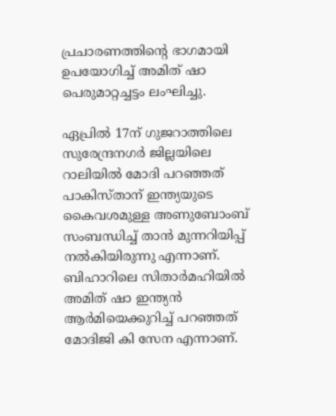പ്രചാരണത്തിന്റെ ഭാഗമായി ഉപയോഗിച്ച് അമിത് ഷാ പെരുമാറ്റച്ചട്ടം ലംഘിച്ചു.

ഏപ്രില്‍ 17ന് ഗുജറാത്തിലെ സുരേന്ദ്രനഗര്‍ ജില്ലയിലെ റാലിയില്‍ മോദി പറഞ്ഞത് പാകിസ്താന് ഇന്ത്യയുടെ കൈവശമുള്ള അണുബോംബ് സംബന്ധിച്ച് താന്‍ മുന്നറിയിപ്പ് നല്‍കിയിരുന്നു എന്നാണ്. ബിഹാറിലെ സിതാര്‍മഹിയില്‍ അമിത് ഷാ ഇന്ത്യന്‍ ആര്‍മിയെക്കുറിച്ച് പറഞ്ഞത് മോദിജി കി സേന എന്നാണ്.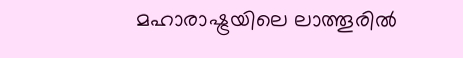മഹാരാഷ്ട്രയിലെ ലാത്തൂരില്‍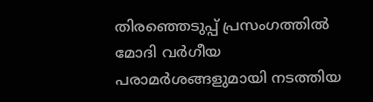തിരഞ്ഞെടുപ്പ് പ്രസംഗത്തില്‍ മോദി വര്‍ഗീയ പരാമര്‍ശങ്ങളുമായി നടത്തിയ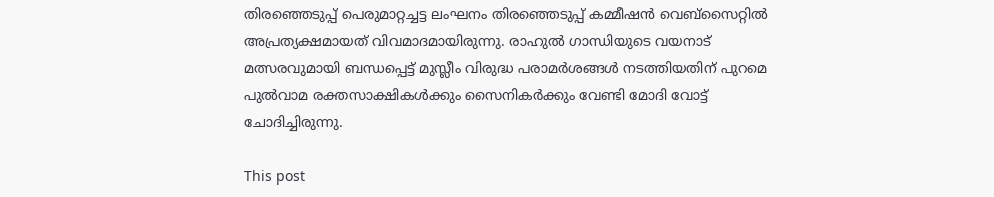തിരഞ്ഞെടുപ്പ് പെരുമാറ്റച്ചട്ട ലംഘനം തിരഞ്ഞെടുപ്പ് കമ്മീഷന്‍ വെബ്‌സൈറ്റില്‍ അപ്രത്യക്ഷമായത് വിവമാദമായിരുന്നു. രാഹുല്‍ ഗാന്ധിയുടെ വയനാട് മത്സരവുമായി ബന്ധപ്പെട്ട് മുസ്ലീം വിരുദ്ധ പരാമര്‍ശങ്ങള്‍ നടത്തിയതിന് പുറമെ പുല്‍വാമ രക്തസാക്ഷികള്‍ക്കും സൈനികര്‍ക്കും വേണ്ടി മോദി വോട്ട് ചോദിച്ചിരുന്നു.

This post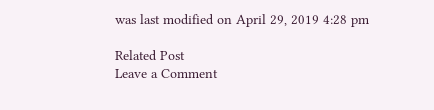was last modified on April 29, 2019 4:28 pm

Related Post
Leave a Comment